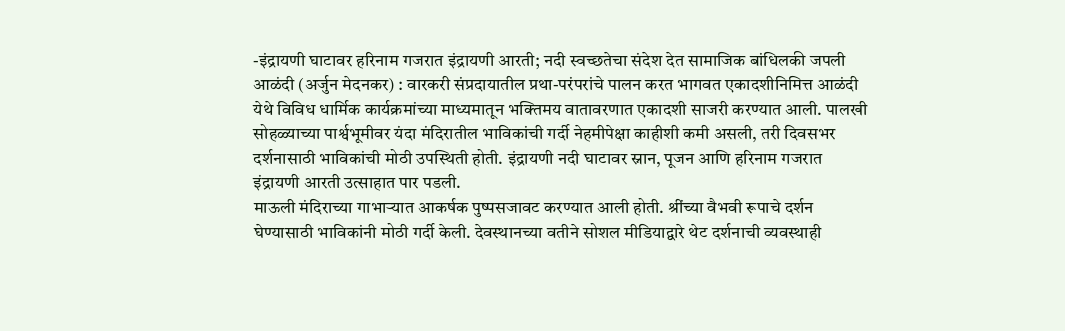-इंद्रायणी घाटावर हरिनाम गजरात इंद्रायणी आरती; नदी स्वच्छतेचा संदेश देत सामाजिक बांधिलकी जपली
आळंदी (अर्जुन मेदनकर) : वारकरी संप्रदायातील प्रथा-परंपरांचे पालन करत भागवत एकादशीनिमित्त आळंदी येथे विविध धार्मिक कार्यक्रमांच्या माध्यमातून भक्तिमय वातावरणात एकादशी साजरी करण्यात आली. पालखी सोहळ्याच्या पार्श्वभूमीवर यंदा मंदिरातील भाविकांची गर्दी नेहमीपेक्षा काहीशी कमी असली, तरी दिवसभर दर्शनासाठी भाविकांची मोठी उपस्थिती होती. इंद्रायणी नदी घाटावर स्नान, पूजन आणि हरिनाम गजरात इंद्रायणी आरती उत्साहात पार पडली.
माऊली मंदिराच्या गाभाऱ्यात आकर्षक पुष्पसजावट करण्यात आली होती. श्रींच्या वैभवी रूपाचे दर्शन घेण्यासाठी भाविकांनी मोठी गर्दी केली. देवस्थानच्या वतीने सोशल मीडियाद्वारे थेट दर्शनाची व्यवस्थाही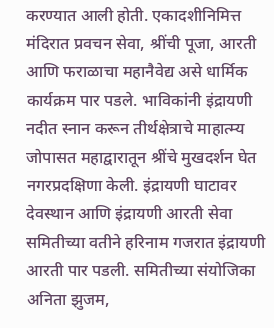करण्यात आली होती. एकादशीनिमित्त मंदिरात प्रवचन सेवा, श्रींची पूजा, आरती आणि फराळाचा महानैवेद्य असे धार्मिक कार्यक्रम पार पडले. भाविकांनी इंद्रायणी नदीत स्नान करून तीर्थक्षेत्राचे माहात्म्य जोपासत महाद्वारातून श्रींचे मुखदर्शन घेत नगरप्रदक्षिणा केली. इंद्रायणी घाटावर देवस्थान आणि इंद्रायणी आरती सेवा समितीच्या वतीने हरिनाम गजरात इंद्रायणी आरती पार पडली. समितीच्या संयोजिका अनिता झुजम,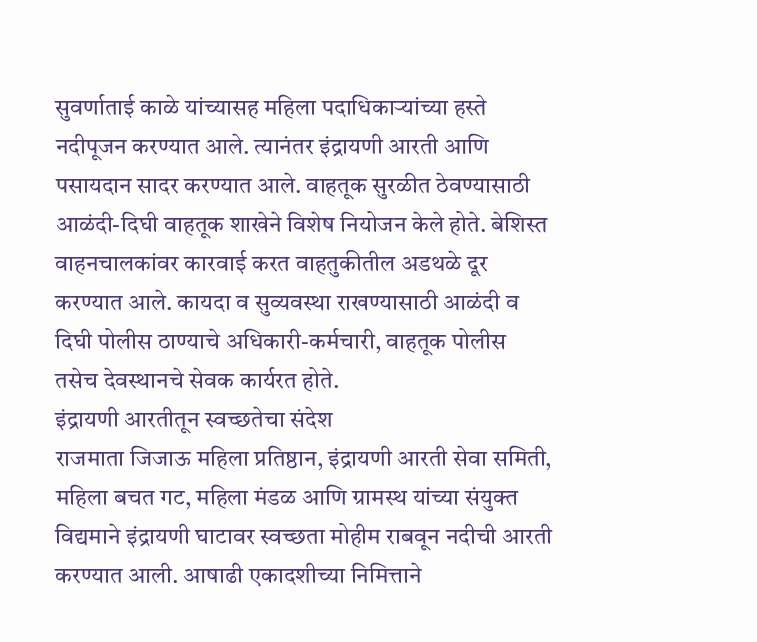सुवर्णाताई काळे यांच्यासह महिला पदाधिकाऱ्यांच्या हस्ते नदीपूजन करण्यात आले. त्यानंतर इंद्रायणी आरती आणि पसायदान सादर करण्यात आले. वाहतूक सुरळीत ठेवण्यासाठी आळंदी-दिघी वाहतूक शाखेने विशेष नियोजन केले होते. बेशिस्त वाहनचालकांवर कारवाई करत वाहतुकीतील अडथळे दूर करण्यात आले. कायदा व सुव्यवस्था राखण्यासाठी आळंदी व दिघी पोलीस ठाण्याचे अधिकारी-कर्मचारी, वाहतूक पोलीस तसेच देवस्थानचे सेवक कार्यरत होते.
इंद्रायणी आरतीतून स्वच्छतेचा संदेश
राजमाता जिजाऊ महिला प्रतिष्ठान, इंद्रायणी आरती सेवा समिती, महिला बचत गट, महिला मंडळ आणि ग्रामस्थ यांच्या संयुक्त विद्यमाने इंद्रायणी घाटावर स्वच्छता मोहीम राबवून नदीची आरती करण्यात आली. आषाढी एकादशीच्या निमित्ताने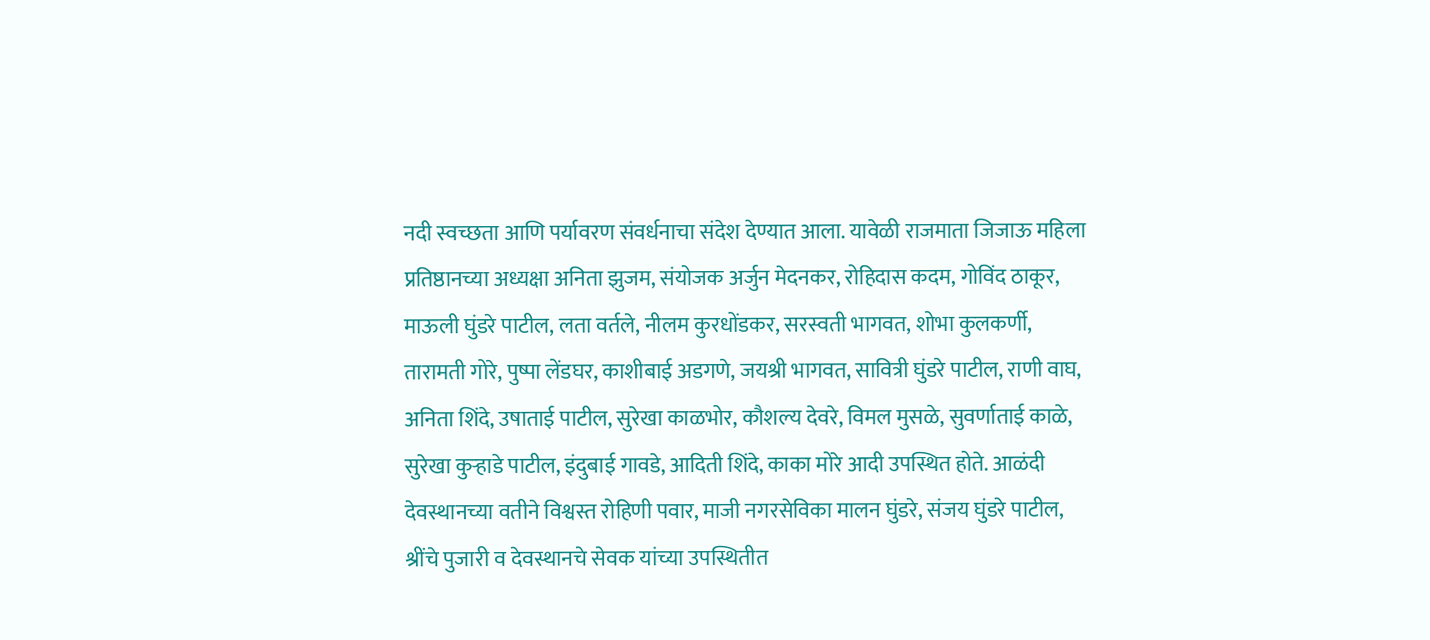नदी स्वच्छता आणि पर्यावरण संवर्धनाचा संदेश देण्यात आला. यावेळी राजमाता जिजाऊ महिला प्रतिष्ठानच्या अध्यक्षा अनिता झुजम, संयोजक अर्जुन मेदनकर, रोहिदास कदम, गोविंद ठाकूर, माऊली घुंडरे पाटील, लता वर्तले, नीलम कुरधोंडकर, सरस्वती भागवत, शोभा कुलकर्णी, तारामती गोरे, पुष्पा लेंडघर, काशीबाई अडगणे, जयश्री भागवत, सावित्री घुंडरे पाटील, राणी वाघ, अनिता शिंदे, उषाताई पाटील, सुरेखा काळभोर, कौशल्य देवरे, विमल मुसळे, सुवर्णाताई काळे, सुरेखा कुऱ्हाडे पाटील, इंदुबाई गावडे, आदिती शिंदे, काका मोरे आदी उपस्थित होते. आळंदी देवस्थानच्या वतीने विश्वस्त रोहिणी पवार, माजी नगरसेविका मालन घुंडरे, संजय घुंडरे पाटील, श्रींचे पुजारी व देवस्थानचे सेवक यांच्या उपस्थितीत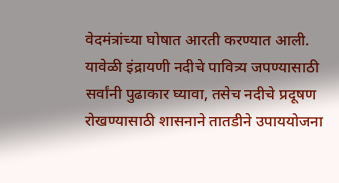वेदमंत्रांच्या घोषात आरती करण्यात आली. यावेळी इंद्रायणी नदीचे पावित्र्य जपण्यासाठी सर्वांनी पुढाकार घ्यावा, तसेच नदीचे प्रदूषण रोखण्यासाठी शासनाने तातडीने उपाययोजना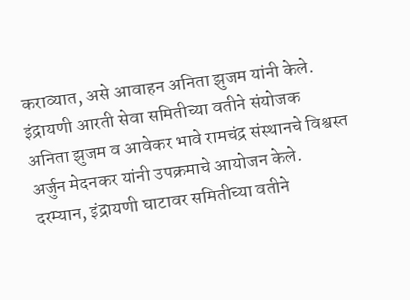कराव्यात, असे आवाहन अनिता झुजम यांनी केले. इंद्रायणी आरती सेवा समितीच्या वतीने संयोजक अनिता झुजम व आवेकर भावे रामचंद्र संस्थानचे विश्वस्त अर्जुन मेदनकर यांनी उपक्रमाचे आयोजन केले. दरम्यान, इंद्रायणी घाटावर समितीच्या वतीने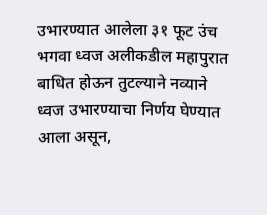उभारण्यात आलेला ३१ फूट उंच भगवा ध्वज अलीकडील महापुरात बाधित होऊन तुटल्याने नव्याने ध्वज उभारण्याचा निर्णय घेण्यात आला असून,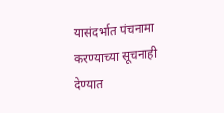यासंदर्भात पंचनामा करण्याच्या सूचनाही देण्यात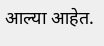आल्या आहेत.